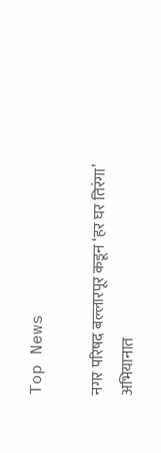Top News

नगर परिषद बल्लारपूर कडून ‘हर घर तिरंगा’ अभियानात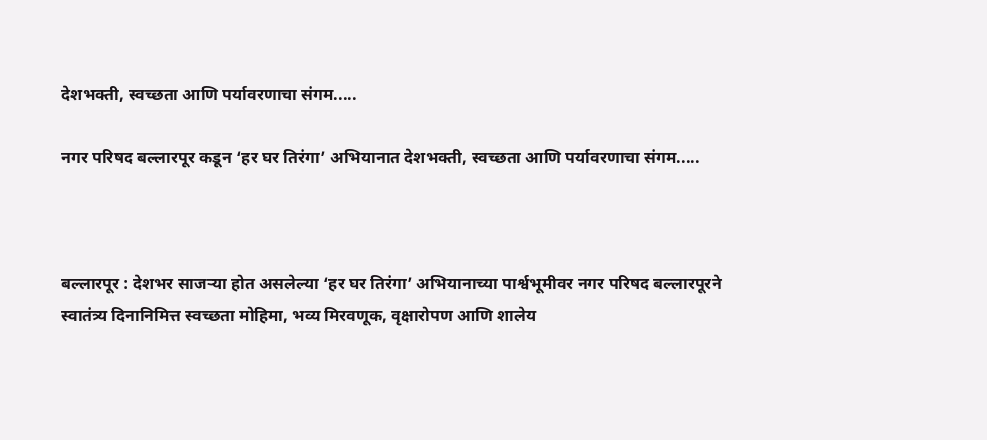देशभक्ती, स्वच्छता आणि पर्यावरणाचा संगम.....

नगर परिषद बल्लारपूर कडून ‘हर घर तिरंगा’ अभियानात देशभक्ती, स्वच्छता आणि पर्यावरणाचा संगम.....



बल्लारपूर : देशभर साजऱ्या होत असलेल्या ‘हर घर तिरंगा’ अभियानाच्या पार्श्वभूमीवर नगर परिषद बल्लारपूरने स्वातंत्र्य दिनानिमित्त स्वच्छता मोहिमा, भव्य मिरवणूक, वृक्षारोपण आणि शालेय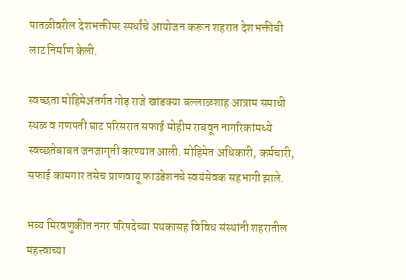पातळीवरील देशभक्तीपर स्पर्धांचे आयोजन करून शहरात देशभक्तीची लाट निर्माण केली.

स्वच्छता मोहिमेअंतर्गत गोड़ राजे खांडक्या बल्लाळशाह आत्राम समाधी स्थळ व गणपती घाट परिसरात सफाई मोहीम राबवून नागरिकांमध्ये स्वच्छतेबाबत जनजागृती करण्यात आली. मोहिमेत अधिकारी, कर्मचारी, सफाई कामगार तसेच प्राणवायू फाउंडेशनचे स्वयंसेवक सहभागी झाले.

भव्य मिरवणुकीत नगर परिषदेच्या पथकासह विविध संस्थांनी शहरातील महत्त्वाच्या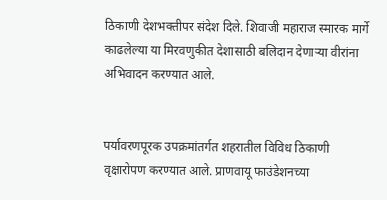ठिकाणी देशभक्तीपर संदेश दिले. शिवाजी महाराज स्मारक मार्गे काढलेल्या या मिरवणुकीत देशासाठी बलिदान देणाऱ्या वीरांना अभिवादन करण्यात आले.


पर्यावरणपूरक उपक्रमांतर्गत शहरातील विविध ठिकाणी वृक्षारोपण करण्यात आले. प्राणवायू फाउंडेशनच्या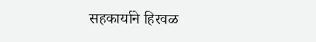सहकार्याने हिरवळ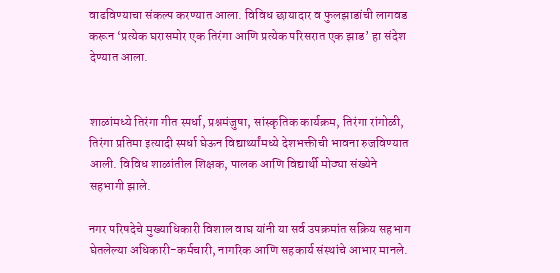वाढविण्याचा संकल्प करण्यात आला. विविध छायादार व फुलझाडांची लागवड करून ‘प्रत्येक घरासमोर एक तिरंगा आणि प्रत्येक परिसरात एक झाड’ हा संदेश देण्यात आला.


शाळांमध्ये तिरंगा गीत स्पर्धा, प्रश्नमंजुषा, सांस्कृतिक कार्यक्रम, तिरंगा रांगोळी, तिरंगा प्रतिमा इत्यादी स्पर्धा घेऊन विद्यार्थ्यांमध्ये देशभक्तीची भावना रुजविण्यात आली. विविध शाळांतील शिक्षक, पालक आणि विद्यार्थी मोठ्या संख्येने सहभागी झाले.

नगर परिषदेचे मुख्याधिकारी विशाल वाघ यांनी या सर्व उपक्रमांत सक्रिय सहभाग घेतलेल्या अधिकारी-कर्मचारी, नागरिक आणि सहकार्य संस्थांचे आभार मानले.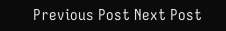Previous Post Next Post